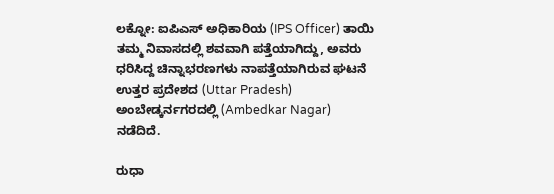ಲಕ್ನೋ: ಐಪಿಎಸ್ ಅಧಿಕಾರಿಯ (IPS Officer) ತಾಯಿ ತಮ್ಮ ನಿವಾಸದಲ್ಲಿ ಶವವಾಗಿ ಪತ್ತೆಯಾಗಿದ್ದು, ಅವರು ಧರಿಸಿದ್ದ ಚಿನ್ನಾಭರಣಗಳು ನಾಪತ್ತೆಯಾಗಿರುವ ಘಟನೆ ಉತ್ತರ ಪ್ರದೇಶದ (Uttar Pradesh) ಅಂಬೇಡ್ಕರ್ನಗರದಲ್ಲಿ (Ambedkar Nagar) ನಡೆದಿದೆ.

ರುಧಾ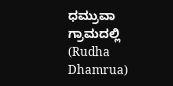ಧಮ್ರುವಾ ಗ್ರಾಮದಲ್ಲಿ (Rudha Dhamrua)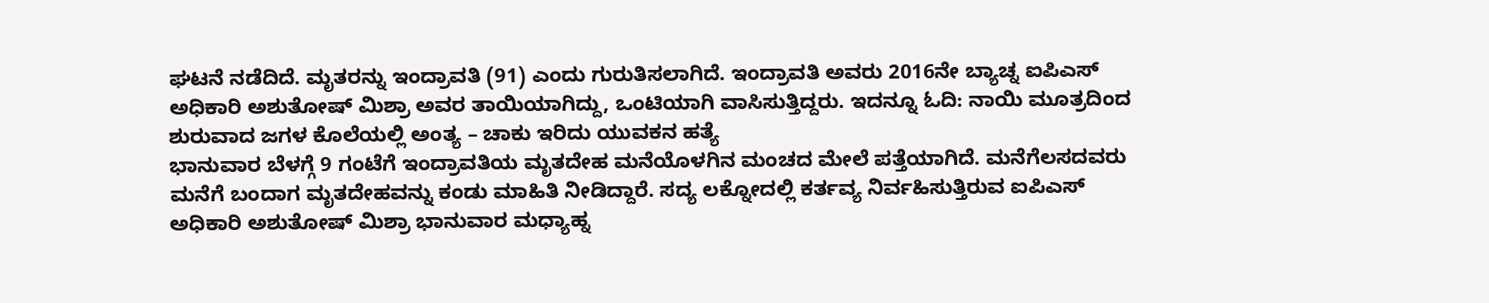ಘಟನೆ ನಡೆದಿದೆ. ಮೃತರನ್ನು ಇಂದ್ರಾವತಿ (91) ಎಂದು ಗುರುತಿಸಲಾಗಿದೆ. ಇಂದ್ರಾವತಿ ಅವರು 2016ನೇ ಬ್ಯಾಚ್ನ ಐಪಿಎಸ್ ಅಧಿಕಾರಿ ಅಶುತೋಷ್ ಮಿಶ್ರಾ ಅವರ ತಾಯಿಯಾಗಿದ್ದು, ಒಂಟಿಯಾಗಿ ವಾಸಿಸುತ್ತಿದ್ದರು. ಇದನ್ನೂ ಓದಿ: ನಾಯಿ ಮೂತ್ರದಿಂದ ಶುರುವಾದ ಜಗಳ ಕೊಲೆಯಲ್ಲಿ ಅಂತ್ಯ – ಚಾಕು ಇರಿದು ಯುವಕನ ಹತ್ಯೆ
ಭಾನುವಾರ ಬೆಳಗ್ಗೆ 9 ಗಂಟೆಗೆ ಇಂದ್ರಾವತಿಯ ಮೃತದೇಹ ಮನೆಯೊಳಗಿನ ಮಂಚದ ಮೇಲೆ ಪತ್ತೆಯಾಗಿದೆ. ಮನೆಗೆಲಸದವರು ಮನೆಗೆ ಬಂದಾಗ ಮೃತದೇಹವನ್ನು ಕಂಡು ಮಾಹಿತಿ ನೀಡಿದ್ದಾರೆ. ಸದ್ಯ ಲಕ್ನೋದಲ್ಲಿ ಕರ್ತವ್ಯ ನಿರ್ವಹಿಸುತ್ತಿರುವ ಐಪಿಎಸ್ ಅಧಿಕಾರಿ ಅಶುತೋಷ್ ಮಿಶ್ರಾ ಭಾನುವಾರ ಮಧ್ಯಾಹ್ನ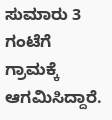ಸುಮಾರು 3 ಗಂಟೆಗೆ ಗ್ರಾಮಕ್ಕೆ ಆಗಮಿಸಿದ್ದಾರೆ.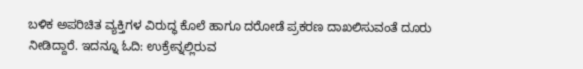ಬಳಿಕ ಅಪರಿಚಿತ ವ್ಯಕ್ತಿಗಳ ವಿರುದ್ಧ ಕೊಲೆ ಹಾಗೂ ದರೋಡೆ ಪ್ರಕರಣ ದಾಖಲಿಸುವಂತೆ ದೂರು ನೀಡಿದ್ದಾರೆ. ಇದನ್ನೂ ಓದಿ: ಉಕ್ರೇನ್ನಲ್ಲಿರುವ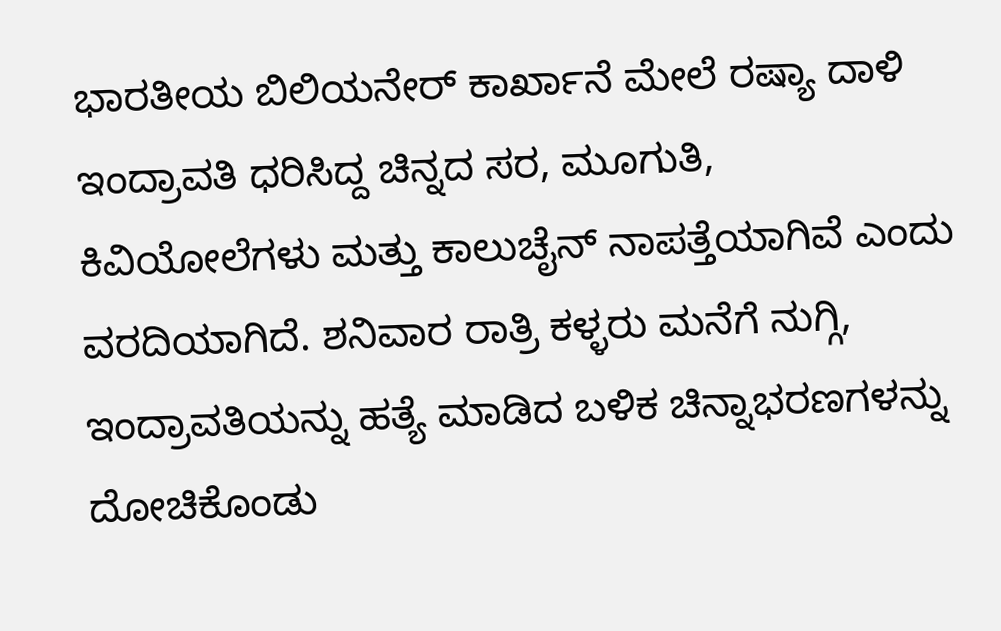ಭಾರತೀಯ ಬಿಲಿಯನೇರ್ ಕಾರ್ಖಾನೆ ಮೇಲೆ ರಷ್ಯಾ ದಾಳಿ
ಇಂದ್ರಾವತಿ ಧರಿಸಿದ್ದ ಚಿನ್ನದ ಸರ, ಮೂಗುತಿ, ಕಿವಿಯೋಲೆಗಳು ಮತ್ತು ಕಾಲುಚೈನ್ ನಾಪತ್ತೆಯಾಗಿವೆ ಎಂದು ವರದಿಯಾಗಿದೆ. ಶನಿವಾರ ರಾತ್ರಿ ಕಳ್ಳರು ಮನೆಗೆ ನುಗ್ಗಿ, ಇಂದ್ರಾವತಿಯನ್ನು ಹತ್ಯೆ ಮಾಡಿದ ಬಳಿಕ ಚಿನ್ನಾಭರಣಗಳನ್ನು ದೋಚಿಕೊಂಡು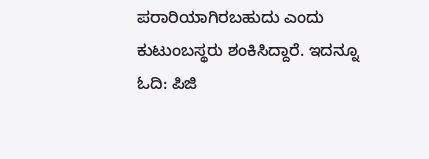ಪರಾರಿಯಾಗಿರಬಹುದು ಎಂದು ಕುಟುಂಬಸ್ಥರು ಶಂಕಿಸಿದ್ದಾರೆ. ಇದನ್ನೂ ಓದಿ: ಪಿಜಿ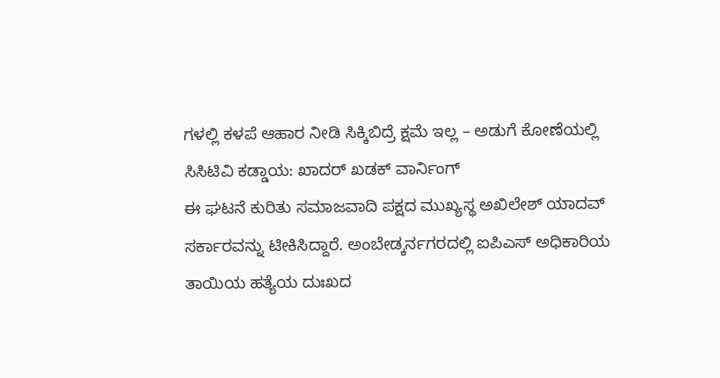ಗಳಲ್ಲಿ ಕಳಪೆ ಆಹಾರ ನೀಡಿ ಸಿಕ್ಕಿಬಿದ್ರೆ ಕ್ಷಮೆ ಇಲ್ಲ – ಅಡುಗೆ ಕೋಣೆಯಲ್ಲಿ ಸಿಸಿಟಿವಿ ಕಡ್ಡಾಯ: ಖಾದರ್ ಖಡಕ್ ವಾರ್ನಿಂಗ್
ಈ ಘಟನೆ ಕುರಿತು ಸಮಾಜವಾದಿ ಪಕ್ಷದ ಮುಖ್ಯಸ್ಥ ಅಖಿಲೇಶ್ ಯಾದವ್ ಸರ್ಕಾರವನ್ನು ಟೀಕಿಸಿದ್ದಾರೆ. ಅಂಬೇಡ್ಕರ್ನಗರದಲ್ಲಿ ಐಪಿಎಸ್ ಅಧಿಕಾರಿಯ ತಾಯಿಯ ಹತ್ಯೆಯ ದುಃಖದ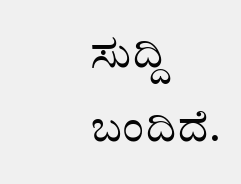ಸುದ್ದಿ ಬಂದಿದೆ.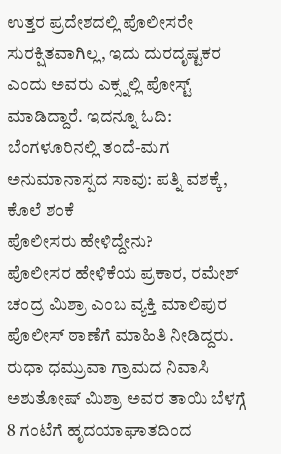ಉತ್ತರ ಪ್ರದೇಶದಲ್ಲಿ ಪೊಲೀಸರೇ ಸುರಕ್ಷಿತವಾಗಿಲ್ಲ, ಇದು ದುರದೃಷ್ಟಕರ ಎಂದು ಅವರು ಎಕ್ಸ್ನಲ್ಲಿ ಪೋಸ್ಟ್ ಮಾಡಿದ್ದಾರೆ. ಇದನ್ನೂ ಓದಿ: ಬೆಂಗಳೂರಿನಲ್ಲಿ ತಂದೆ-ಮಗ ಅನುಮಾನಾಸ್ಪದ ಸಾವು: ಪತ್ನಿ ವಶಕ್ಕೆ, ಕೊಲೆ ಶಂಕೆ
ಪೊಲೀಸರು ಹೇಳಿದ್ದೇನು?
ಪೊಲೀಸರ ಹೇಳಿಕೆಯ ಪ್ರಕಾರ, ರಮೇಶ್ ಚಂದ್ರ ಮಿಶ್ರಾ ಎಂಬ ವ್ಯಕ್ತಿ ಮಾಲಿಪುರ ಪೊಲೀಸ್ ಠಾಣೆಗೆ ಮಾಹಿತಿ ನೀಡಿದ್ದರು. ರುಧಾ ಧಮ್ರುವಾ ಗ್ರಾಮದ ನಿವಾಸಿ ಅಶುತೋಷ್ ಮಿಶ್ರಾ ಅವರ ತಾಯಿ ಬೆಳಗ್ಗೆ 8 ಗಂಟೆಗೆ ಹೃದಯಾಘಾತದಿಂದ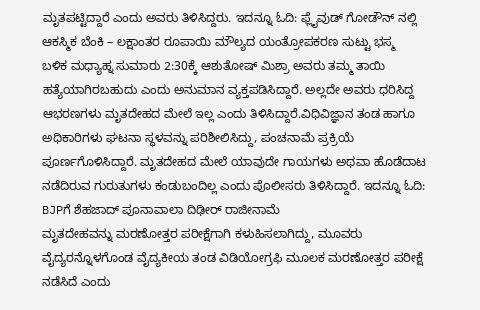ಮೃತಪಟ್ಟಿದ್ದಾರೆ ಎಂದು ಅವರು ತಿಳಿಸಿದ್ದರು. ಇದನ್ನೂ ಓದಿ: ಫ್ಲೈವುಡ್ ಗೋಡೌನ್ ನಲ್ಲಿ ಆಕಸ್ಮಿಕ ಬೆಂಕಿ – ಲಕ್ಷಾಂತರ ರೂಪಾಯಿ ಮೌಲ್ಯದ ಯಂತ್ರೋಪಕರಣ ಸುಟ್ಟು ಭಸ್ಮ
ಬಳಿಕ ಮಧ್ಯಾಹ್ನ ಸುಮಾರು 2:30ಕ್ಕೆ ಆಶುತೋಷ್ ಮಿಶ್ರಾ ಅವರು ತಮ್ಮ ತಾಯಿ ಹತ್ಯೆಯಾಗಿರಬಹುದು ಎಂದು ಅನುಮಾನ ವ್ಯಕ್ತಪಡಿಸಿದ್ದಾರೆ. ಅಲ್ಲದೇ ಅವರು ಧರಿಸಿದ್ದ ಆಭರಣಗಳು ಮೃತದೇಹದ ಮೇಲೆ ಇಲ್ಲ ಎಂದು ತಿಳಿಸಿದ್ದಾರೆ.ವಿಧಿವಿಜ್ಞಾನ ತಂಡ ಹಾಗೂ ಅಧಿಕಾರಿಗಳು ಘಟನಾ ಸ್ಥಳವನ್ನು ಪರಿಶೀಲಿಸಿದ್ದು, ಪಂಚನಾಮೆ ಪ್ರಕ್ರಿಯೆ ಪೂರ್ಣಗೊಳಿಸಿದ್ದಾರೆ. ಮೃತದೇಹದ ಮೇಲೆ ಯಾವುದೇ ಗಾಯಗಳು ಅಥವಾ ಹೊಡೆದಾಟ ನಡೆದಿರುವ ಗುರುತುಗಳು ಕಂಡುಬಂದಿಲ್ಲ ಎಂದು ಪೊಲೀಸರು ತಿಳಿಸಿದ್ದಾರೆ. ಇದನ್ನೂ ಓದಿ: BJPಗೆ ಶೆಹಜಾದ್ ಪೂನಾವಾಲಾ ದಿಢೀರ್ ರಾಜೀನಾಮೆ
ಮೃತದೇಹವನ್ನು ಮರಣೋತ್ತರ ಪರೀಕ್ಷೆಗಾಗಿ ಕಳುಹಿಸಲಾಗಿದ್ದು, ಮೂವರು ವೈದ್ಯರನ್ನೊಳಗೊಂಡ ವೈದ್ಯಕೀಯ ತಂಡ ವಿಡಿಯೋಗ್ರಫಿ ಮೂಲಕ ಮರಣೋತ್ತರ ಪರೀಕ್ಷೆ ನಡೆಸಿದೆ ಎಂದು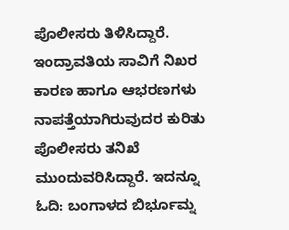ಪೊಲೀಸರು ತಿಳಿಸಿದ್ದಾರೆ. ಇಂದ್ರಾವತಿಯ ಸಾವಿಗೆ ನಿಖರ ಕಾರಣ ಹಾಗೂ ಆಭರಣಗಳು ನಾಪತ್ತೆಯಾಗಿರುವುದರ ಕುರಿತು ಪೊಲೀಸರು ತನಿಖೆ ಮುಂದುವರಿಸಿದ್ದಾರೆ. ಇದನ್ನೂ ಓದಿ: ಬಂಗಾಳದ ಬಿರ್ಭೂಮ್ನ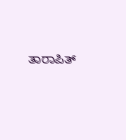ತಾರಾಪಿತ್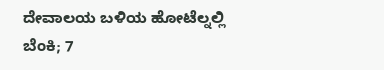ದೇವಾಲಯ ಬಳಿಯ ಹೋಟೆಲ್ನಲ್ಲಿ ಬೆಂಕಿ; 7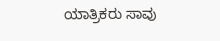ಯಾತ್ರಿಕರು ಸಾವು